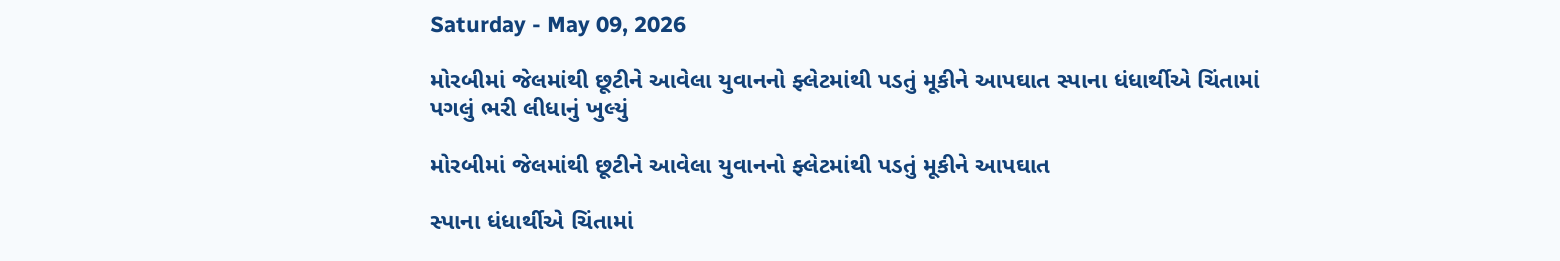Saturday - May 09, 2026

મોરબીમાં જેલમાંથી છૂટીને આવેલા યુવાનનો ફ્લેટમાંથી પડતું મૂકીને આપઘાત સ્પાના ધંધાર્થીએ ચિંતામાં પગલું ભરી લીધાનું ખુલ્યું

મોરબીમાં જેલમાંથી છૂટીને આવેલા યુવાનનો ફ્લેટમાંથી પડતું મૂકીને આપઘાત

સ્પાના ધંધાર્થીએ ચિંતામાં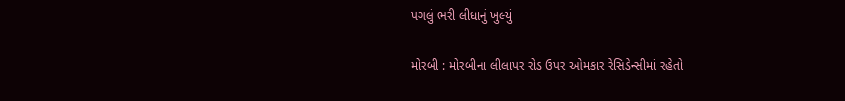પગલું ભરી લીધાનું ખુલ્યું

મોરબી : મોરબીના લીલાપર રોડ ઉપર ઓમકાર રેસિડેન્સીમાં રહેતો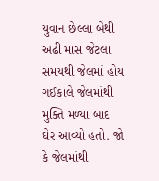યુવાન છેલ્લા બેથી અઢી માસ જેટલા સમયથી જેલમાં હોય ગઈકાલે જેલમાંથી મુક્તિ મળ્યા બાદ ઘેર આવ્યો હતો. જો કે જેલમાંથી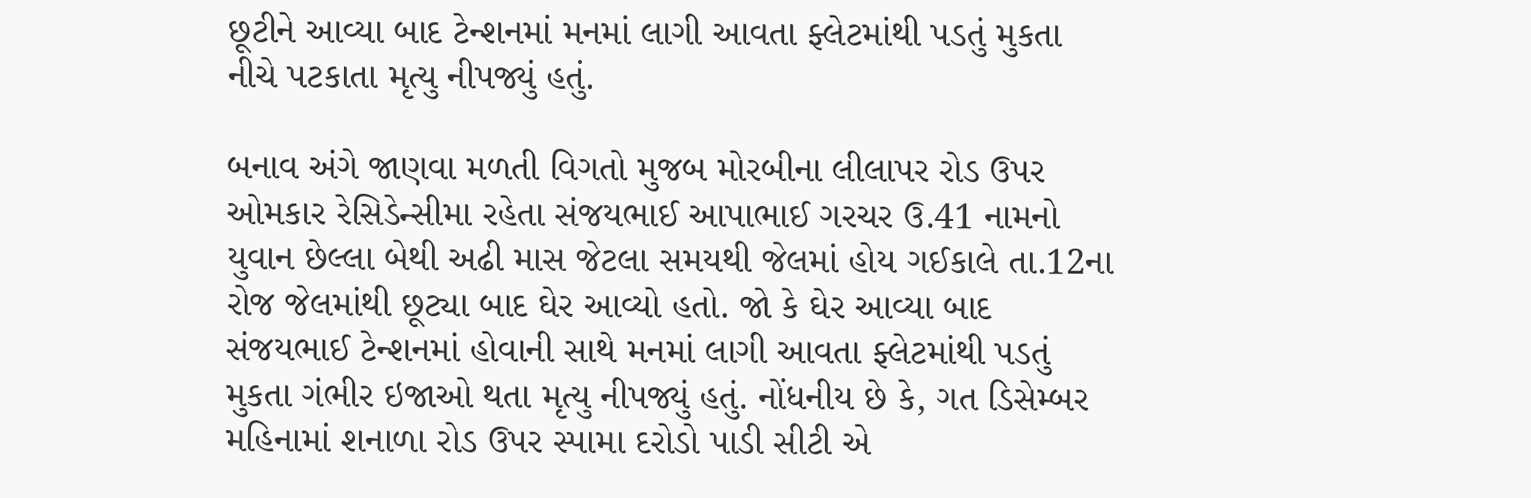છૂટીને આવ્યા બાદ ટેન્શનમાં મનમાં લાગી આવતા ફ્લેટમાંથી પડતું મુકતા નીચે પટકાતા મૃત્યુ નીપજ્યું હતું.

બનાવ અંગે જાણવા મળતી વિગતો મુજબ મોરબીના લીલાપર રોડ ઉપર ઓમકાર રેસિડેન્સીમા રહેતા સંજયભાઈ આપાભાઈ ગરચર ઉ.41 નામનો યુવાન છેલ્લા બેથી અઢી માસ જેટલા સમયથી જેલમાં હોય ગઈકાલે તા.12ના રોજ જેલમાંથી છૂટ્યા બાદ ઘેર આવ્યો હતો. જો કે ઘેર આવ્યા બાદ સંજયભાઈ ટેન્શનમાં હોવાની સાથે મનમાં લાગી આવતા ફ્લેટમાંથી પડતું મુકતા ગંભીર ઇજાઓ થતા મૃત્યુ નીપજ્યું હતું. નોંધનીય છે કે, ગત ડિસેમ્બર મહિનામાં શનાળા રોડ ઉપર સ્પામા દરોડો પાડી સીટી એ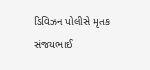ડિવિઝન પોલીસે મૃતક સંજયભાઈ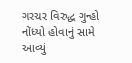ગરચર વિરુદ્ધ ગુન્હો નોંધ્યો હોવાનું સામે આવ્યું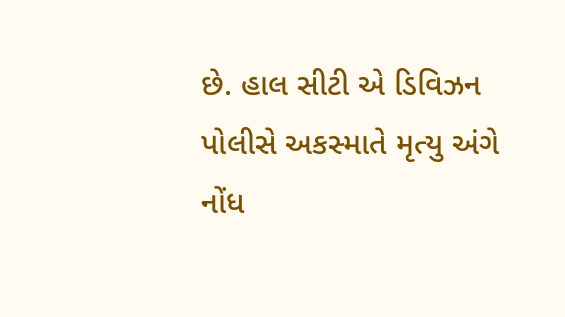છે. હાલ સીટી એ ડિવિઝન પોલીસે અકસ્માતે મૃત્યુ અંગે નોંધ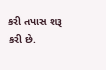કરી તપાસ શરૂ કરી છે.